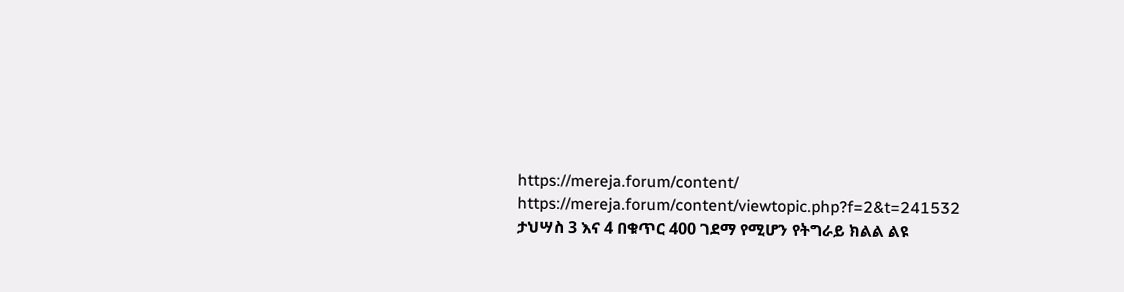https://mereja.forum/content/
https://mereja.forum/content/viewtopic.php?f=2&t=241532
ታህሣስ 3 እና 4 በቁጥር 400 ገደማ የሚሆን የትግራይ ክልል ልዩ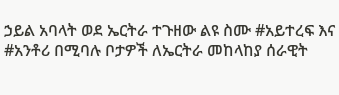ኃይል አባላት ወደ ኤርትራ ተጉዘው ልዩ ስሙ #አይተረፍ እና #አንቶሪ በሚባሉ ቦታዎች ለኤርትራ መከላከያ ሰራዊት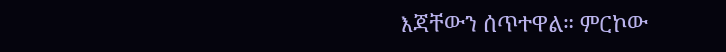እጃቸውን ሰጥተዋል። ምርኮው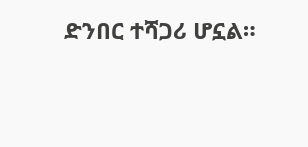ድንበር ተሻጋሪ ሆኗል።